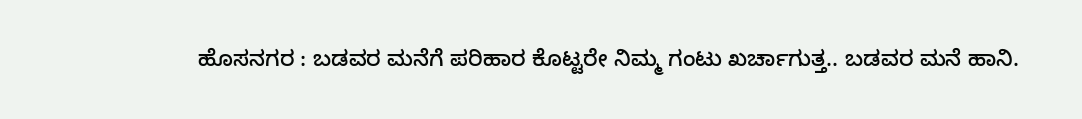ಹೊಸನಗರ : ಬಡವರ ಮನೆಗೆ ಪರಿಹಾರ ಕೊಟ್ಟರೇ ನಿಮ್ಮ ಗಂಟು ಖರ್ಚಾಗುತ್ತ.. ಬಡವರ ಮನೆ ಹಾನಿ.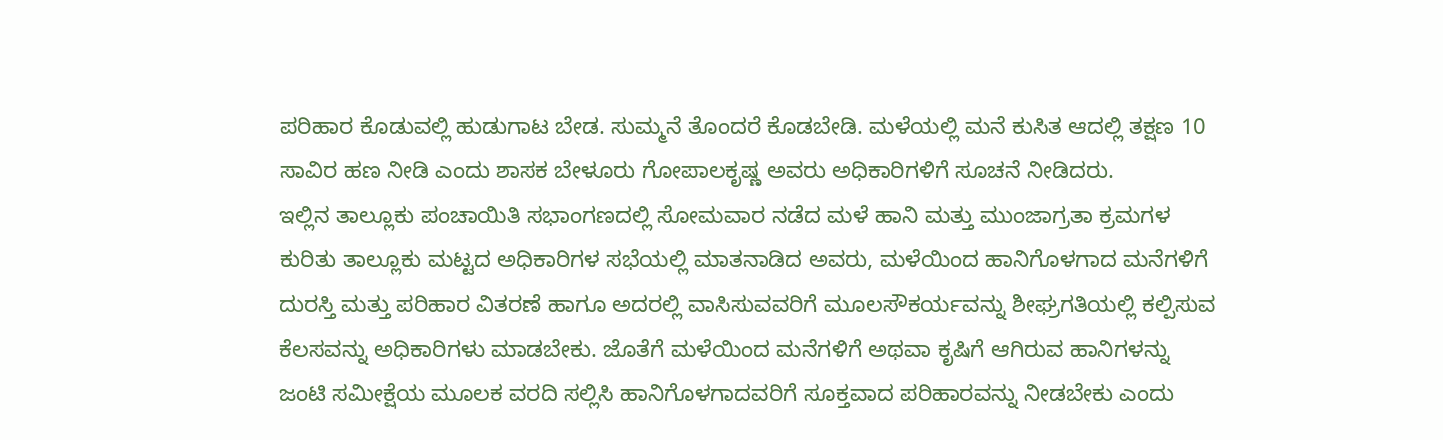ಪರಿಹಾರ ಕೊಡುವಲ್ಲಿ ಹುಡುಗಾಟ ಬೇಡ. ಸುಮ್ಮನೆ ತೊಂದರೆ ಕೊಡಬೇಡಿ. ಮಳೆಯಲ್ಲಿ ಮನೆ ಕುಸಿತ ಆದಲ್ಲಿ ತಕ್ಷಣ 10 ಸಾವಿರ ಹಣ ನೀಡಿ ಎಂದು ಶಾಸಕ ಬೇಳೂರು ಗೋಪಾಲಕೃಷ್ಣ ಅವರು ಅಧಿಕಾರಿಗಳಿಗೆ ಸೂಚನೆ ನೀಡಿದರು.
ಇಲ್ಲಿನ ತಾಲ್ಲೂಕು ಪಂಚಾಯಿತಿ ಸಭಾಂಗಣದಲ್ಲಿ ಸೋಮವಾರ ನಡೆದ ಮಳೆ ಹಾನಿ ಮತ್ತು ಮುಂಜಾಗ್ರತಾ ಕ್ರಮಗಳ ಕುರಿತು ತಾಲ್ಲೂಕು ಮಟ್ಟದ ಅಧಿಕಾರಿಗಳ ಸಭೆಯಲ್ಲಿ ಮಾತನಾಡಿದ ಅವರು, ಮಳೆಯಿಂದ ಹಾನಿಗೊಳಗಾದ ಮನೆಗಳಿಗೆ ದುರಸ್ತಿ ಮತ್ತು ಪರಿಹಾರ ವಿತರಣೆ ಹಾಗೂ ಅದರಲ್ಲಿ ವಾಸಿಸುವವರಿಗೆ ಮೂಲಸೌಕರ್ಯವನ್ನು ಶೀಘ್ರಗತಿಯಲ್ಲಿ ಕಲ್ಪಿಸುವ ಕೆಲಸವನ್ನು ಅಧಿಕಾರಿಗಳು ಮಾಡಬೇಕು. ಜೊತೆಗೆ ಮಳೆಯಿಂದ ಮನೆಗಳಿಗೆ ಅಥವಾ ಕೃಷಿಗೆ ಆಗಿರುವ ಹಾನಿಗಳನ್ನು ಜಂಟಿ ಸಮೀಕ್ಷೆಯ ಮೂಲಕ ವರದಿ ಸಲ್ಲಿಸಿ ಹಾನಿಗೊಳಗಾದವರಿಗೆ ಸೂಕ್ತವಾದ ಪರಿಹಾರವನ್ನು ನೀಡಬೇಕು ಎಂದು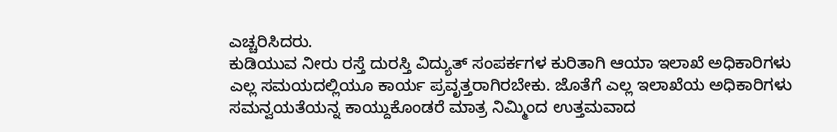ಎಚ್ಚರಿಸಿದರು.
ಕುಡಿಯುವ ನೀರು ರಸ್ತೆ ದುರಸ್ತಿ ವಿದ್ಯುತ್ ಸಂಪರ್ಕಗಳ ಕುರಿತಾಗಿ ಆಯಾ ಇಲಾಖೆ ಅಧಿಕಾರಿಗಳು ಎಲ್ಲ ಸಮಯದಲ್ಲಿಯೂ ಕಾರ್ಯ ಪ್ರವೃತ್ತರಾಗಿರಬೇಕು. ಜೊತೆಗೆ ಎಲ್ಲ ಇಲಾಖೆಯ ಅಧಿಕಾರಿಗಳು ಸಮನ್ವಯತೆಯನ್ನ ಕಾಯ್ದುಕೊಂಡರೆ ಮಾತ್ರ ನಿಮ್ಮಿಂದ ಉತ್ತಮವಾದ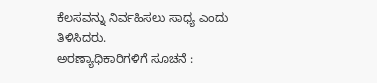ಕೆಲಸವನ್ನು ನಿರ್ವಹಿಸಲು ಸಾಧ್ಯ ಎಂದು ತಿಳಿಸಿದರು.
ಅರಣ್ಯಾಧಿಕಾರಿಗಳಿಗೆ ಸೂಚನೆ :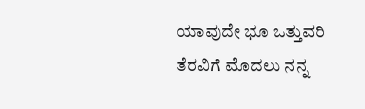ಯಾವುದೇ ಭೂ ಒತ್ತುವರಿ ತೆರವಿಗೆ ಮೊದಲು ನನ್ನ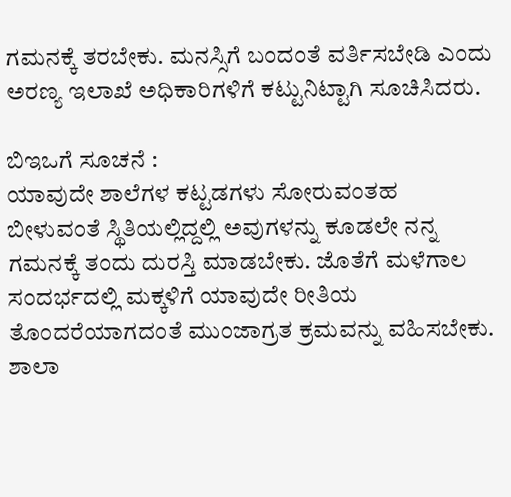ಗಮನಕ್ಕೆ ತರಬೇಕು. ಮನಸ್ಸಿಗೆ ಬಂದಂತೆ ವರ್ತಿಸಬೇಡಿ ಎಂದು ಅರಣ್ಯ ಇಲಾಖೆ ಅಧಿಕಾರಿಗಳಿಗೆ ಕಟ್ಟುನಿಟ್ಟಾಗಿ ಸೂಚಿಸಿದರು.

ಬಿಇಒಗೆ ಸೂಚನೆ :
ಯಾವುದೇ ಶಾಲೆಗಳ ಕಟ್ಟಡಗಳು ಸೋರುವಂತಹ ಬೀಳುವಂತೆ ಸ್ಥಿತಿಯಲ್ಲಿದ್ದಲ್ಲಿ ಅವುಗಳನ್ನು ಕೂಡಲೇ ನನ್ನ ಗಮನಕ್ಕೆ ತಂದು ದುರಸ್ತಿ ಮಾಡಬೇಕು. ಜೊತೆಗೆ ಮಳೆಗಾಲ ಸಂದರ್ಭದಲ್ಲಿ ಮಕ್ಕಳಿಗೆ ಯಾವುದೇ ರೀತಿಯ ತೊಂದರೆಯಾಗದಂತೆ ಮುಂಜಾಗ್ರತ ಕ್ರಮವನ್ನು ವಹಿಸಬೇಕು. ಶಾಲಾ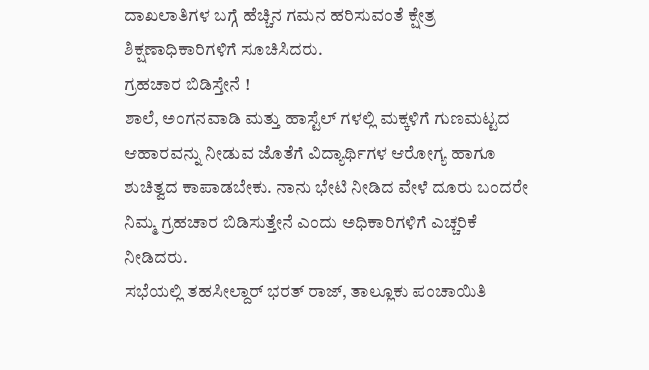ದಾಖಲಾತಿಗಳ ಬಗ್ಗೆ ಹೆಚ್ಚಿನ ಗಮನ ಹರಿಸುವಂತೆ ಕ್ಷೇತ್ರ ಶಿಕ್ಷಣಾಧಿಕಾರಿಗಳಿಗೆ ಸೂಚಿಸಿದರು.
ಗ್ರಹಚಾರ ಬಿಡಿಸ್ತೇನೆ !
ಶಾಲೆ, ಅಂಗನವಾಡಿ ಮತ್ತು ಹಾಸ್ಟೆಲ್ ಗಳಲ್ಲಿ ಮಕ್ಕಳಿಗೆ ಗುಣಮಟ್ಟದ ಆಹಾರವನ್ನು ನೀಡುವ ಜೊತೆಗೆ ವಿದ್ಯಾರ್ಥಿಗಳ ಆರೋಗ್ಯ ಹಾಗೂ ಶುಚಿತ್ವದ ಕಾಪಾಡಬೇಕು. ನಾನು ಭೇಟಿ ನೀಡಿದ ವೇಳೆ ದೂರು ಬಂದರೇ ನಿಮ್ಮ ಗ್ರಹಚಾರ ಬಿಡಿಸುತ್ತೇನೆ ಎಂದು ಅಧಿಕಾರಿಗಳಿಗೆ ಎಚ್ಚರಿಕೆ ನೀಡಿದರು.
ಸಭೆಯಲ್ಲಿ ತಹಸೀಲ್ದಾರ್ ಭರತ್ ರಾಜ್, ತಾಲ್ಲೂಕು ಪಂಚಾಯಿತಿ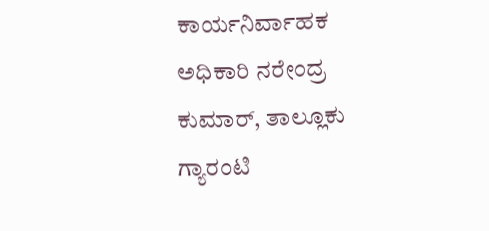ಕಾರ್ಯನಿರ್ವಾಹಕ ಅಧಿಕಾರಿ ನರೇಂದ್ರ ಕುಮಾರ್, ತಾಲ್ಲೂಕು ಗ್ಯಾರಂಟಿ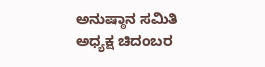ಅನುಷ್ಠಾನ ಸಮಿತಿ ಅಧ್ಯಕ್ಷ ಚಿದಂಬರ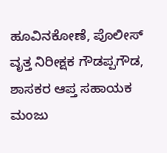ಹೂವಿನಕೋಣೆ, ಪೊಲೀಸ್ ವೃತ್ತ ನಿರೀಕ್ಷಕ ಗೌಡಪ್ಪಗೌಡ, ಶಾಸಕರ ಆಪ್ತ ಸಹಾಯಕ ಮಂಜು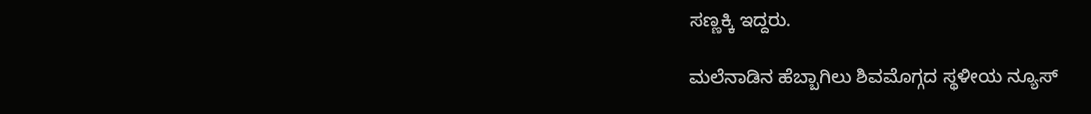ಸಣ್ಣಕ್ಕಿ ಇದ್ದರು.

ಮಲೆನಾಡಿನ ಹೆಬ್ಬಾಗಿಲು ಶಿವಮೊಗ್ಗದ ಸ್ಥಳೀಯ ನ್ಯೂಸ್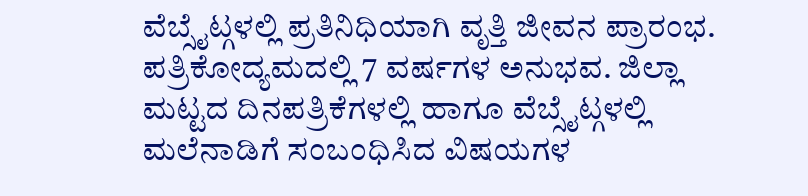ವೆಬ್ಸೈಟ್ಗಳಲ್ಲಿ ಪ್ರತಿನಿಧಿಯಾಗಿ ವೃತ್ತಿ ಜೀವನ ಪ್ರಾರಂಭ. ಪತ್ರಿಕೋದ್ಯಮದಲ್ಲಿ 7 ವರ್ಷಗಳ ಅನುಭವ. ಜಿಲ್ಲಾ ಮಟ್ಟದ ದಿನಪತ್ರಿಕೆಗಳಲ್ಲಿ ಹಾಗೂ ವೆಬ್ಸೈಟ್ಗಳಲ್ಲಿ ಮಲೆನಾಡಿಗೆ ಸಂಬಂಧಿಸಿದ ವಿಷಯಗಳ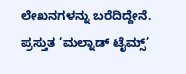ಲೇಖನಗಳನ್ನು ಬರೆದಿದ್ದೇನೆ. ಪ್ರಸ್ತುತ ‘ಮಲ್ನಾಡ್ ಟೈಮ್ಸ್’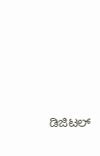ಡಿಜಿಟಲ್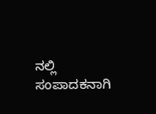ನಲ್ಲಿ ಸಂಪಾದಕನಾಗಿ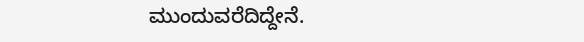ಮುಂದುವರೆದಿದ್ದೇನೆ.